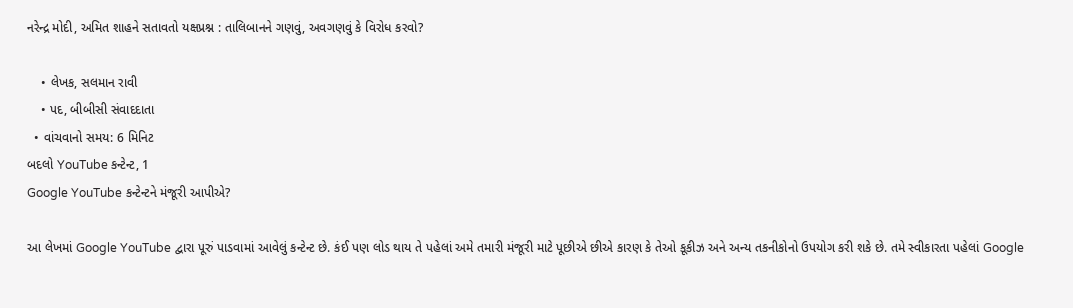નરેન્દ્ર મોદી, અમિત શાહને સતાવતો યક્ષપ્રશ્ન : તાલિબાનને ગણવું, અવગણવું કે વિરોધ કરવો?

    • લેખક, સલમાન રાવી
    • પદ, બીબીસી સંવાદદાતા
  • વાંચવાનો સમય: 6 મિનિટ
બદલો YouTube કન્ટેન્ટ, 1
Google YouTube કન્ટેન્ટને મંજૂરી આપીએ?

આ લેખમાં Google YouTube દ્વારા પૂરું પાડવામાં આવેલું કન્ટેન્ટ છે. કંઈ પણ લોડ થાય તે પહેલાં અમે તમારી મંજૂરી માટે પૂછીએ છીએ કારણ કે તેઓ કૂકીઝ અને અન્ય તકનીકોનો ઉપયોગ કરી શકે છે. તમે સ્વીકારતા પહેલાં Google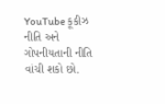YouTube કૂકીઝ નીતિ અને ગોપનીયતાની નીતિ વાંચી શકો છો.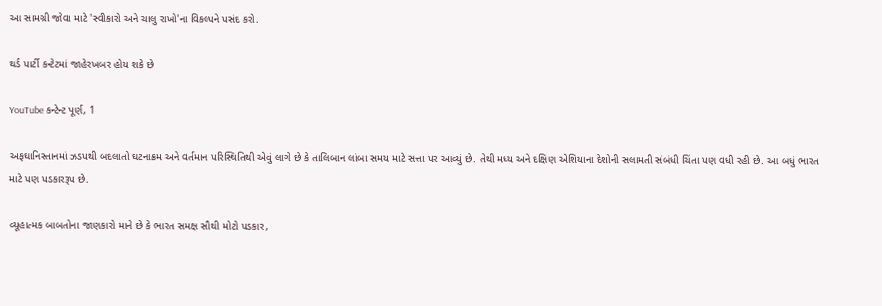આ સામગ્રી જોવા માટે 'સ્વીકારો અને ચાલુ રાખો'ના વિકલ્પને પસંદ કરો.

થર્ડ પાર્ટી કન્ટેટમાં જાહેરખબર હોય શકે છે

YouTube કન્ટેન્ટ પૂર્ણ, 1

અફઘાનિસ્તાનમાં ઝડપથી બદલાતો ઘટનાક્રમ અને વર્તમાન પરિસ્થિતિથી એવું લાગે છે કે તાલિબાન લાંબા સમય માટે સત્તા પર આવ્યું છે. તેથી મધ્ય અને દક્ષિણ એશિયાના દેશોની સલામતી સંબંધી ચિંતા પણ વધી રહી છે. આ બધું ભારત માટે પણ પડકારરૂપ છે.

વ્યૂહાત્મક બાબતોના જાણકારો માને છે કે ભારત સમક્ષ સૌથી મોટો પડકાર,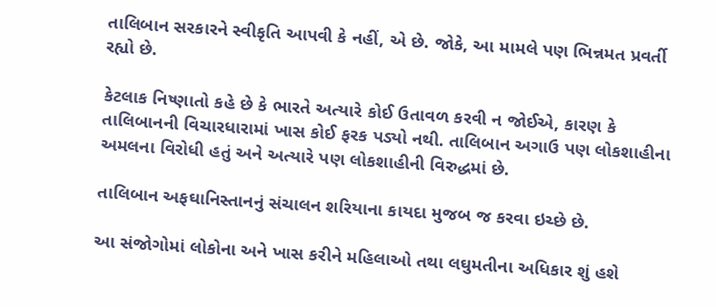તાલિબાન સરકારને સ્વીકૃતિ આપવી કે નહીં, એ છે. જોકે, આ મામલે પણ ભિન્નમત પ્રવર્તી રહ્યો છે.

કેટલાક નિષ્ણાતો કહે છે કે ભારતે અત્યારે કોઈ ઉતાવળ કરવી ન જોઈએ, કારણ કે તાલિબાનની વિચારધારામાં ખાસ કોઈ ફરક પડ્યો નથી. તાલિબાન અગાઉ પણ લોકશાહીના અમલના વિરોધી હતું અને અત્યારે પણ લોકશાહીની વિરુદ્ધમાં છે.

તાલિબાન અફઘાનિસ્તાનનું સંચાલન શરિયાના કાયદા મુજબ જ કરવા ઇચ્છે છે.

આ સંજોગોમાં લોકોના અને ખાસ કરીને મહિલાઓ તથા લઘુમતીના અધિકાર શું હશે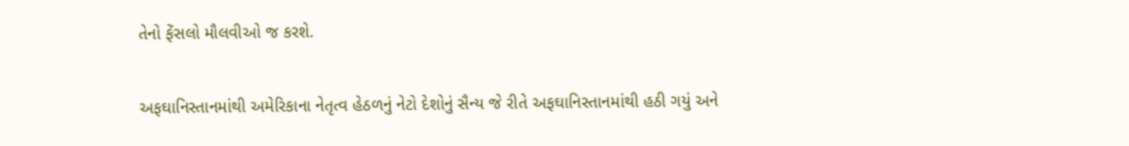તેનો ફેંસલો મૌલવીઓ જ કરશે.

અફઘાનિસ્તાનમાંથી અમેરિકાના નેતૃત્વ હેઠળનું નેટો દેશોનું સૈન્ય જે રીતે અફઘાનિસ્તાનમાંથી હઠી ગયું અને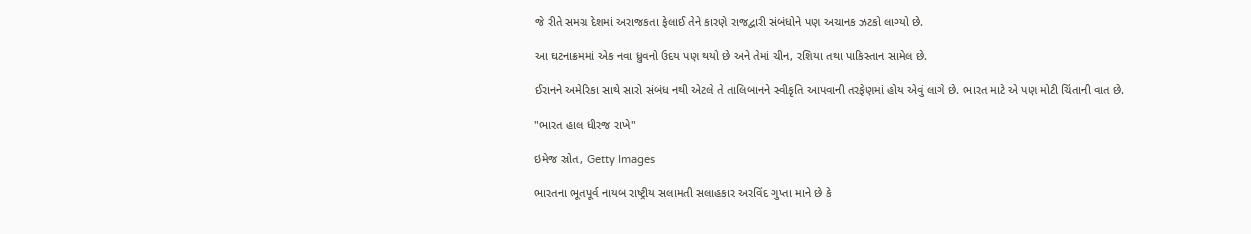જે રીતે સમગ્ર દેશમાં અરાજકતા ફેલાઈ તેને કારણે રાજદ્વારી સંબંધોને પણ અચાનક ઝટકો લાગ્યો છે.

આ ઘટનાક્રમમાં એક નવા ધ્રુવનો ઉદય પણ થયો છે અને તેમાં ચીન, રશિયા તથા પાકિસ્તાન સામેલ છે.

ઈરાનને અમેરિકા સાથે સારો સંબંધ નથી એટલે તે તાલિબાનને સ્વીકૃતિ આપવાની તરફેણમાં હોય એવું લાગે છે. ભારત માટે એ પણ મોટી ચિંતાની વાત છે.

"ભારત હાલ ધીરજ રાખે"

ઇમેજ સ્રોત, Getty Images

ભારતના ભૂતપૂર્વ નાયબ રાષ્ટ્રીય સલામતી સલાહકાર અરવિંદ ગુપ્તા માને છે કે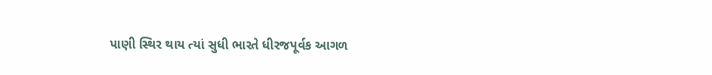પાણી સ્થિર થાય ત્યાં સુધી ભારતે ધીરજપૂર્વક આગળ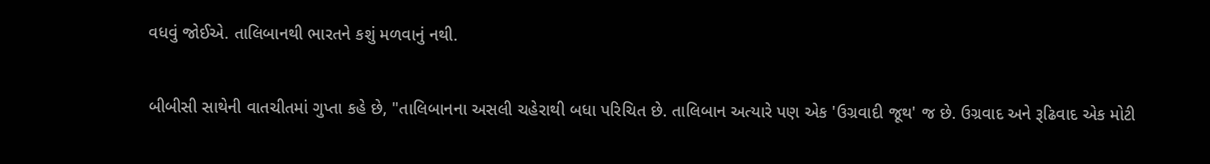વધવું જોઈએ. તાલિબાનથી ભારતને કશું મળવાનું નથી.

બીબીસી સાથેની વાતચીતમાં ગુપ્તા કહે છે, "તાલિબાનના અસલી ચહેરાથી બધા પરિચિત છે. તાલિબાન અત્યારે પણ એક 'ઉગ્રવાદી જૂથ' જ છે. ઉગ્રવાદ અને રૂઢિવાદ એક મોટી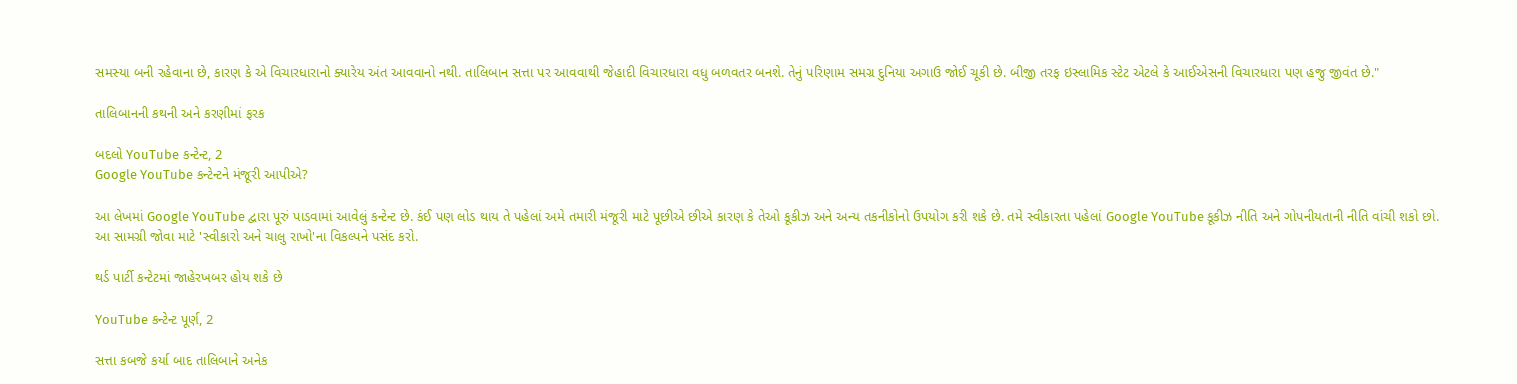સમસ્યા બની રહેવાના છે, કારણ કે એ વિચારધારાનો ક્યારેય અંત આવવાનો નથી. તાલિબાન સત્તા પર આવવાથી જેહાદી વિચારધારા વધુ બળવતર બનશે. તેનું પરિણામ સમગ્ર દુનિયા અગાઉ જોઈ ચૂકી છે. બીજી તરફ ઇસ્લામિક સ્ટેટ એટલે કે આઈએસની વિચારધારા પણ હજુ જીવંત છે."

તાલિબાનની કથની અને કરણીમાં ફરક

બદલો YouTube કન્ટેન્ટ, 2
Google YouTube કન્ટેન્ટને મંજૂરી આપીએ?

આ લેખમાં Google YouTube દ્વારા પૂરું પાડવામાં આવેલું કન્ટેન્ટ છે. કંઈ પણ લોડ થાય તે પહેલાં અમે તમારી મંજૂરી માટે પૂછીએ છીએ કારણ કે તેઓ કૂકીઝ અને અન્ય તકનીકોનો ઉપયોગ કરી શકે છે. તમે સ્વીકારતા પહેલાં Google YouTube કૂકીઝ નીતિ અને ગોપનીયતાની નીતિ વાંચી શકો છો. આ સામગ્રી જોવા માટે 'સ્વીકારો અને ચાલુ રાખો'ના વિકલ્પને પસંદ કરો.

થર્ડ પાર્ટી કન્ટેટમાં જાહેરખબર હોય શકે છે

YouTube કન્ટેન્ટ પૂર્ણ, 2

સત્તા કબજે કર્યા બાદ તાલિબાને અનેક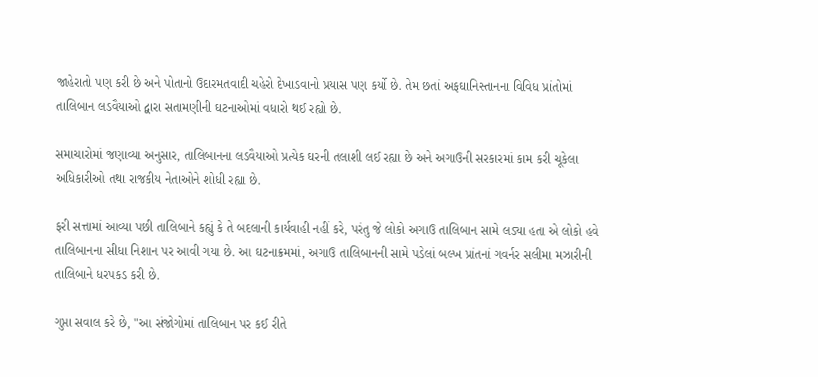જાહેરાતો પણ કરી છે અને પોતાનો ઉદારમતવાદી ચહેરો દેખાડવાનો પ્રયાસ પણ કર્યો છે. તેમ છતાં અફઘાનિસ્તાનના વિવિધ પ્રાંતોમાં તાલિબાન લડવૈયાઓ દ્વારા સતામણીની ઘટનાઓમાં વધારો થઈ રહ્યો છે.

સમાચારોમાં જણાવ્યા અનુસાર, તાલિબાનના લડવૈયાઓ પ્રત્યેક ઘરની તલાશી લઈ રહ્યા છે અને અગાઉની સરકારમાં કામ કરી ચૂકેલા અધિકારીઓ તથા રાજકીય નેતાઓને શોધી રહ્યા છે.

ફરી સત્તામાં આવ્યા પછી તાલિબાને કહ્યું કે તે બદલાની કાર્યવાહી નહીં કરે, પરંતુ જે લોકો અગાઉ તાલિબાન સામે લડ્યા હતા એ લોકો હવે તાલિબાનના સીધા નિશાન પર આવી ગયા છે. આ ઘટનાક્રમમાં, અગાઉ તાલિબાનની સામે પડેલાં બલ્ખ પ્રાંતનાં ગવર્નર સલીમા મઝારીની તાલિબાને ધરપકડ કરી છે.

ગુપ્તા સવાલ કરે છે, "આ સંજોગોમાં તાલિબાન પર કઈ રીતે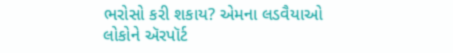ભરોસો કરી શકાય? એમના લડવૈયાઓ લોકોને ઍરપૉર્ટ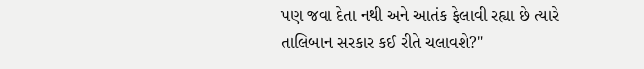પણ જવા દેતા નથી અને આતંક ફેલાવી રહ્યા છે ત્યારે તાલિબાન સરકાર કઈ રીતે ચલાવશે?"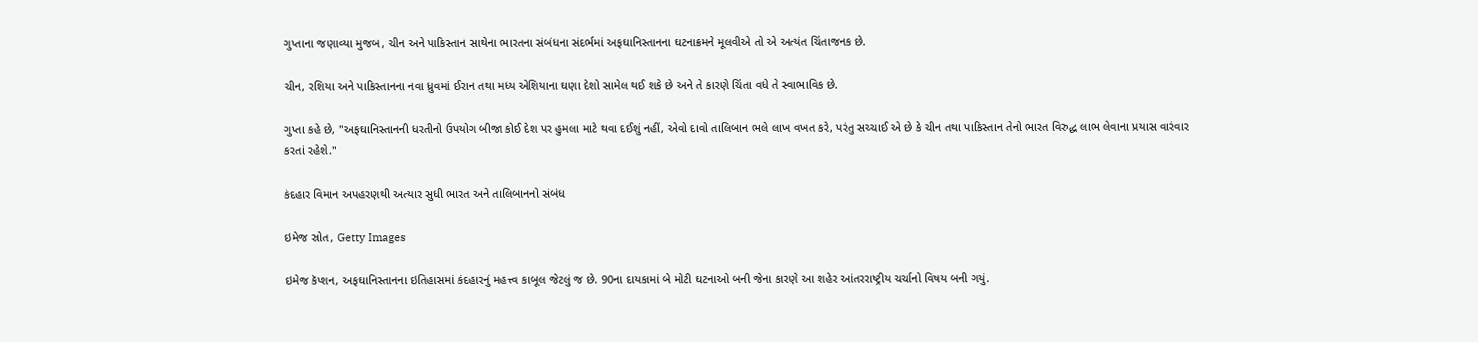ગુપ્તાના જણાવ્યા મુજબ, ચીન અને પાકિસ્તાન સાથેના ભારતના સંબંધના સંદર્ભમાં અફઘાનિસ્તાનના ઘટનાક્રમને મૂલવીએ તો એ અત્યંત ચિંતાજનક છે.

ચીન, રશિયા અને પાકિસ્તાનના નવા ધ્રુવમાં ઈરાન તથા મધ્ય એશિયાના ઘણા દેશો સામેલ થઈ શકે છે અને તે કારણે ચિંતા વધે તે સ્વાભાવિક છે.

ગુપ્તા કહે છે, "અફઘાનિસ્તાનની ધરતીનો ઉપયોગ બીજા કોઈ દેશ પર હુમલા માટે થવા દઈશું નહીં, એવો દાવો તાલિબાન ભલે લાખ વખત કરે, પરંતુ સચ્ચાઈ એ છે કે ચીન તથા પાકિસ્તાન તેનો ભારત વિરુદ્ધ લાભ લેવાના પ્રયાસ વારંવાર કરતાં રહેશે."

કંદહાર વિમાન અપહરણથી અત્યાર સુધી ભારત અને તાલિબાનનો સંબંધ

ઇમેજ સ્રોત, Getty Images

ઇમેજ કૅપ્શન, અફઘાનિસ્તાનના ઇતિહાસમાં કંદહારનું મહત્ત્વ કાબૂલ જેટલું જ છે. 90ના દાયકામાં બે મોટી ઘટનાઓ બની જેના કારણે આ શહેર આંતરરાષ્ટ્રીય ચર્ચાનો વિષય બની ગયું.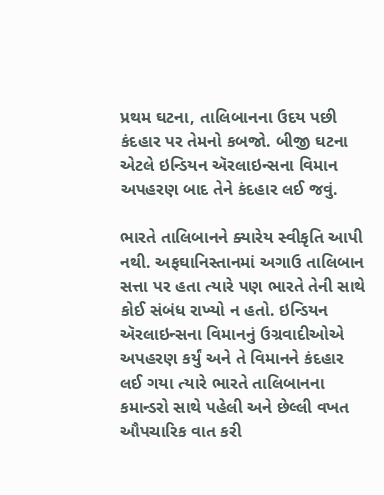પ્રથમ ઘટના, તાલિબાનના ઉદય પછી કંદહાર પર તેમનો કબજો. બીજી ઘટના એટલે ઇન્ડિયન ઍરલાઇન્સના વિમાન અપહરણ બાદ તેને કંદહાર લઈ જવું.

ભારતે તાલિબાનને ક્યારેય સ્વીકૃતિ આપી નથી. અફઘાનિસ્તાનમાં અગાઉ તાલિબાન સત્તા પર હતા ત્યારે પણ ભારતે તેની સાથે કોઈ સંબંધ રાખ્યો ન હતો. ઇન્ડિયન ઍરલાઇન્સના વિમાનનું ઉગ્રવાદીઓએ અપહરણ કર્યું અને તે વિમાનને કંદહાર લઈ ગયા ત્યારે ભારતે તાલિબાનના કમાન્ડરો સાથે પહેલી અને છેલ્લી વખત ઔપચારિક વાત કરી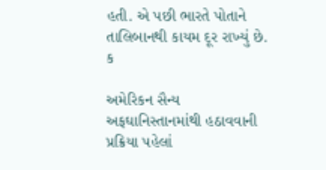હતી. એ પછી ભારતે પોતાને તાલિબાનથી કાયમ દૂર રાખ્યું છે. ક

અમેરિકન સૈન્ય અફઘાનિસ્તાનમાંથી હઠાવવાની પ્રક્રિયા પહેલાં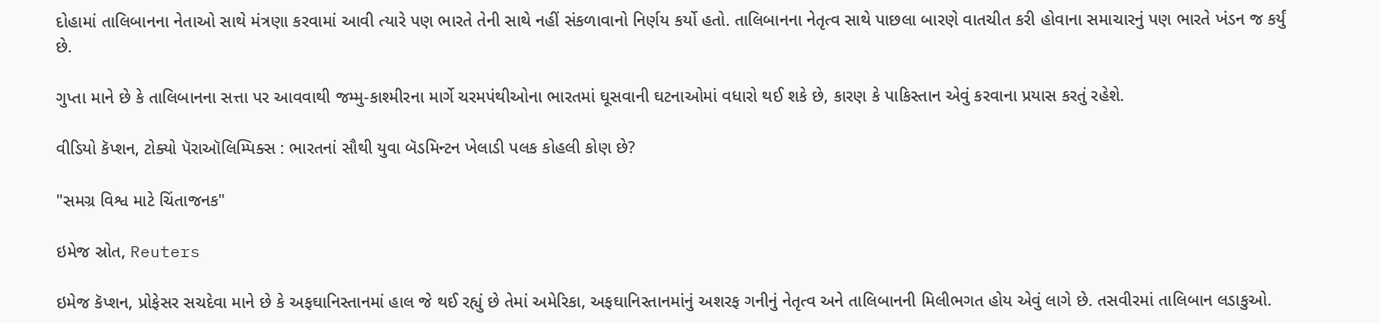દોહામાં તાલિબાનના નેતાઓ સાથે મંત્રણા કરવામાં આવી ત્યારે પણ ભારતે તેની સાથે નહીં સંકળાવાનો નિર્ણય કર્યો હતો. તાલિબાનના નેતૃત્વ સાથે પાછલા બારણે વાતચીત કરી હોવાના સમાચારનું પણ ભારતે ખંડન જ કર્યું છે.

ગુપ્તા માને છે કે તાલિબાનના સત્તા પર આવવાથી જમ્મુ-કાશ્મીરના માર્ગે ચરમપંથીઓના ભારતમાં ઘૂસવાની ઘટનાઓમાં વધારો થઈ શકે છે, કારણ કે પાકિસ્તાન એવું કરવાના પ્રયાસ કરતું રહેશે.

વીડિયો કૅપ્શન, ટોક્યો પૅરાઑલિમ્પિક્સ : ભારતનાં સૌથી યુવા બૅડમિન્ટન ખેલાડી પલક કોહલી કોણ છે?

"સમગ્ર વિશ્વ માટે ચિંતાજનક"

ઇમેજ સ્રોત, Reuters

ઇમેજ કૅપ્શન, પ્રોફેસર સચદેવા માને છે કે અફઘાનિસ્તાનમાં હાલ જે થઈ રહ્યું છે તેમાં અમેરિકા, અફઘાનિસ્તાનમાંનું અશરફ ગનીનું નેતૃત્વ અને તાલિબાનની મિલીભગત હોય એવું લાગે છે. તસવીરમાં તાલિબાન લડાકુઓ.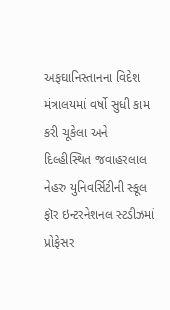અફઘાનિસ્તાનના વિદેશ મંત્રાલયમાં વર્ષો સુધી કામ કરી ચૂકેલા અને દિલ્હીસ્થિત જવાહરલાલ નેહરુ યુનિવર્સિટીની સ્કૂલ ફૉર ઇન્ટરનેશનલ સ્ટડીઝમાં પ્રોફેસર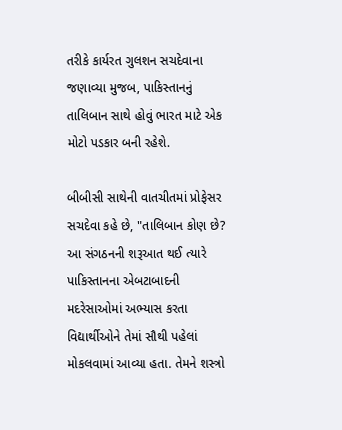તરીકે કાર્યરત ગુલશન સચદેવાના જણાવ્યા મુજબ, પાકિસ્તાનનું તાલિબાન સાથે હોવું ભારત માટે એક મોટો પડકાર બની રહેશે.

બીબીસી સાથેની વાતચીતમાં પ્રોફેસર સચદેવા કહે છે, "તાલિબાન કોણ છે? આ સંગઠનની શરૂઆત થઈ ત્યારે પાકિસ્તાનના એબટાબાદની મદરેસાઓમાં અભ્યાસ કરતા વિદ્યાર્થીઓને તેમાં સૌથી પહેલાં મોકલવામાં આવ્યા હતા. તેમને શસ્ત્રો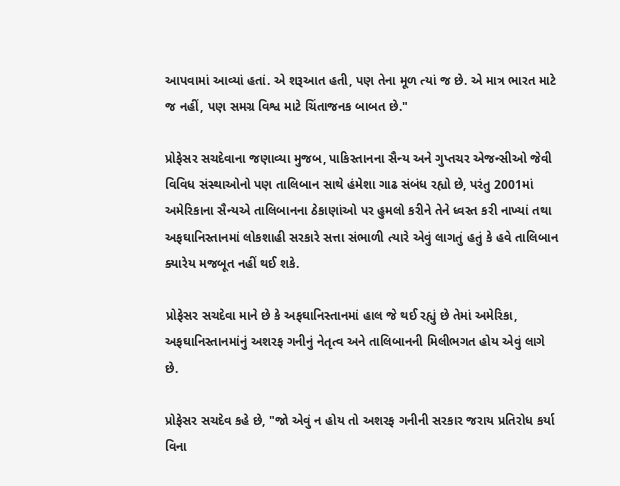આપવામાં આવ્યાં હતાં. એ શરૂઆત હતી, પણ તેના મૂળ ત્યાં જ છે. એ માત્ર ભારત માટે જ નહીં, પણ સમગ્ર વિશ્વ માટે ચિંતાજનક બાબત છે."

પ્રોફેસર સચદેવાના જણાવ્યા મુજબ, પાકિસ્તાનના સૈન્ય અને ગુપ્તચર એજન્સીઓ જેવી વિવિધ સંસ્થાઓનો પણ તાલિબાન સાથે હંમેશા ગાઢ સંબંધ રહ્યો છે, પરંતુ 2001માં અમેરિકાના સૈન્યએ તાલિબાનના ઠેકાણાંઓ પર હુમલો કરીને તેને ધ્વસ્ત કરી નાખ્યાં તથા અફઘાનિસ્તાનમાં લોકશાહી સરકારે સત્તા સંભાળી ત્યારે એવું લાગતું હતું કે હવે તાલિબાન ક્યારેય મજબૂત નહીં થઈ શકે.

પ્રોફેસર સચદેવા માને છે કે અફઘાનિસ્તાનમાં હાલ જે થઈ રહ્યું છે તેમાં અમેરિકા, અફઘાનિસ્તાનમાંનું અશરફ ગનીનું નેતૃત્વ અને તાલિબાનની મિલીભગત હોય એવું લાગે છે.

પ્રોફેસર સચદેવ કહે છે, "જો એવું ન હોય તો અશરફ ગનીની સરકાર જરાય પ્રતિરોધ કર્યા વિના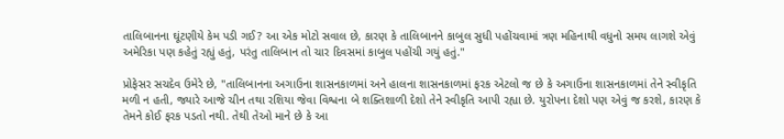તાલિબાનના ઘૂંટણીયે કેમ પડી ગઈ? આ એક મોટો સવાલ છે, કારણ કે તાલિબાનને કાબુલ સુધી પહોંચવામાં ત્રણ મહિનાથી વધુનો સમય લાગશે એવું અમેરિકા પણ કહેતું રહ્યું હતું, પરંતુ તાલિબાન તો ચાર દિવસમાં કાબુલ પહોંચી ગયું હતું."

પ્રોફેસર સચદેવ ઉમેરે છે, "તાલિબાનના અગાઉના શાસનકાળમાં અને હાલના શાસનકાળમાં ફરક એટલો જ છે કે અગાઉના શાસનકાળમાં તેને સ્વીકૃતિ મળી ન હતી, જ્યારે આજે ચીન તથા રશિયા જેવા વિશ્વના બે શક્તિશાળી દેશો તેને સ્વીકૃતિ આપી રહ્યા છે. યુરોપના દેશો પણ એવું જ કરશે, કારણ કે તેમને કોઈ ફરક પડતો નથી. તેથી તેઓ માને છે કે આ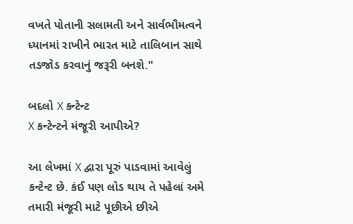વખતે પોતાની સલામતી અને સાર્વભૌમત્વને ધ્યાનમાં રાખીને ભારત માટે તાલિબાન સાથે તડજોડ કરવાનું જરૂરી બનશે."

બદલો X કન્ટેન્ટ
X કન્ટેન્ટને મંજૂરી આપીએ?

આ લેખમાં X દ્વારા પૂરું પાડવામાં આવેલું કન્ટેન્ટ છે. કંઈ પણ લોડ થાય તે પહેલાં અમે તમારી મંજૂરી માટે પૂછીએ છીએ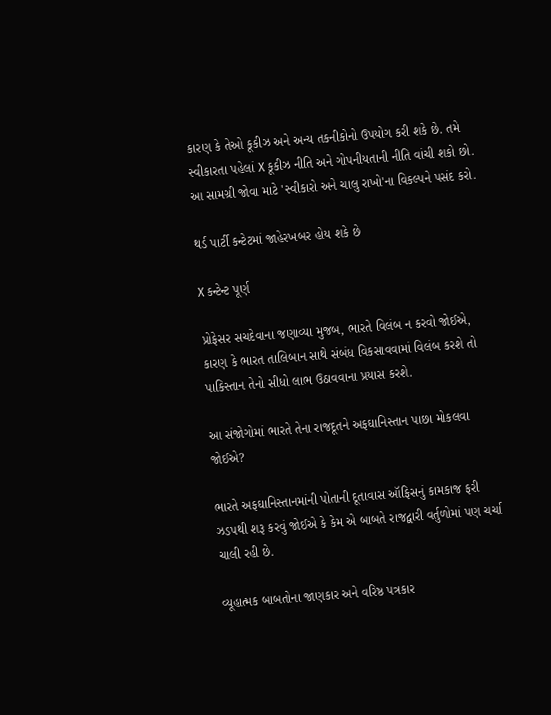કારણ કે તેઓ કૂકીઝ અને અન્ય તકનીકોનો ઉપયોગ કરી શકે છે. તમે સ્વીકારતા પહેલાં X કૂકીઝ નીતિ અને ગોપનીયતાની નીતિ વાંચી શકો છો. આ સામગ્રી જોવા માટે 'સ્વીકારો અને ચાલુ રાખો'ના વિકલ્પને પસંદ કરો.

થર્ડ પાર્ટી કન્ટેટમાં જાહેરખબર હોય શકે છે

X કન્ટેન્ટ પૂર્ણ

પ્રોફેસર સચદેવાના જણાવ્યા મુજબ, ભારતે વિલંબ ન કરવો જોઈએ, કારણ કે ભારત તાલિબાન સાથે સંબંધ વિકસાવવામાં વિલંબ કરશે તો પાકિસ્તાન તેનો સીધો લાભ ઉઠાવવાના પ્રયાસ કરશે.

આ સંજોગોમાં ભારતે તેના રાજદૂતને અફઘાનિસ્તાન પાછા મોકલવા જોઈએ?

ભારતે અફઘાનિસ્તાનમાંની પોતાની દૂતાવાસ ઑફિસનું કામકાજ ફરી ઝડપથી શરૂ કરવું જોઈએ કે કેમ એ બાબતે રાજદ્વારી વર્તુળોમાં પણ ચર્ચા ચાલી રહી છે.

વ્યૂહાત્મક બાબતોના જાણકાર અને વરિષ્ઠ પત્રકાર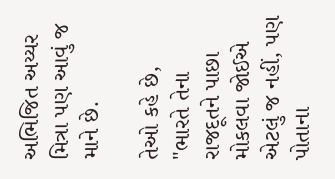અભિજિત અય્યર મિત્રા પણ આવું જ માને છે.

તેઓ કહે છે, "ભારતે તેના રાજદૂતને પાછા મોકલવા જોઈએ એટલું જ નહીં, પણ પોતાના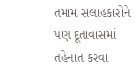તમામ સલાહકારોને પણ દૂતાવાસમાં તહેનાત કરવા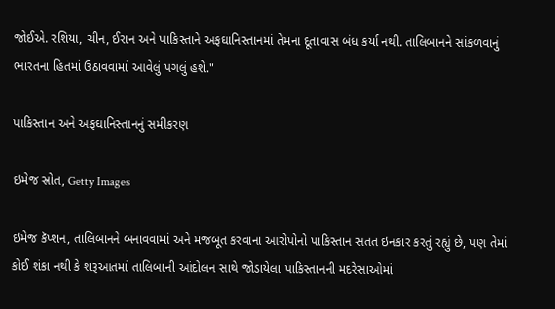જોઈએ. રશિયા, ચીન, ઈરાન અને પાકિસ્તાને અફઘાનિસ્તાનમાં તેમના દૂતાવાસ બંધ કર્યા નથી. તાલિબાનને સાંકળવાનું ભારતના હિતમાં ઉઠાવવામાં આવેલું પગલું હશે."

પાકિસ્તાન અને અફઘાનિસ્તાનનું સમીકરણ

ઇમેજ સ્રોત, Getty Images

ઇમેજ કૅપ્શન, તાલિબાનને બનાવવામાં અને મજબૂત કરવાના આરોપોનો પાકિસ્તાન સતત ઇનકાર કરતું રહ્યું છે, પણ તેમાં કોઈ શંકા નથી કે શરૂઆતમાં તાલિબાની આંદોલન સાથે જોડાયેલા પાકિસ્તાનની મદરેસાઓમાં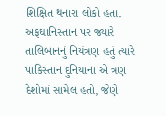શિક્ષિત થનારા લોકો હતા. અફઘાનિસ્તાન પર જ્યારે તાલિબાનનું નિયંત્રણ હતું ત્યારે પાકિસ્તાન દુનિયાના એ ત્રણ દેશોમાં સામેલ હતો, જેણે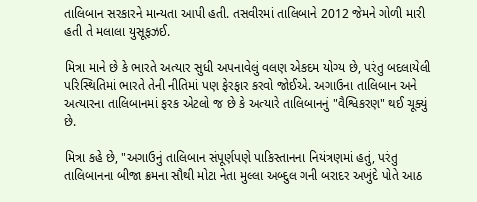તાલિબાન સરકારને માન્યતા આપી હતી. તસવીરમાં તાલિબાને 2012 જેમને ગોળી મારી હતી તે મલાલા યુસૂફઝઈ.

મિત્રા માને છે કે ભારતે અત્યાર સુધી અપનાવેલું વલણ એકદમ યોગ્ય છે, પરંતુ બદલાયેલી પરિસ્થિતિમાં ભારતે તેની નીતિમાં પણ ફેરફાર કરવો જોઈએ. અગાઉના તાલિબાન અને અત્યારના તાલિબાનમાં ફરક એટલો જ છે કે અત્યારે તાલિબાનનું "વૈશ્વિકરણ" થઈ ચૂક્યું છે.

મિત્રા કહે છે, "અગાઉનું તાલિબાન સંપૂર્ણપણે પાકિસ્તાનના નિયંત્રણમાં હતું, પરંતુ તાલિબાનના બીજા ક્રમના સૌથી મોટા નેતા મુલ્લા અબ્દુલ ગની બરાદર અખુંદે પોતે આઠ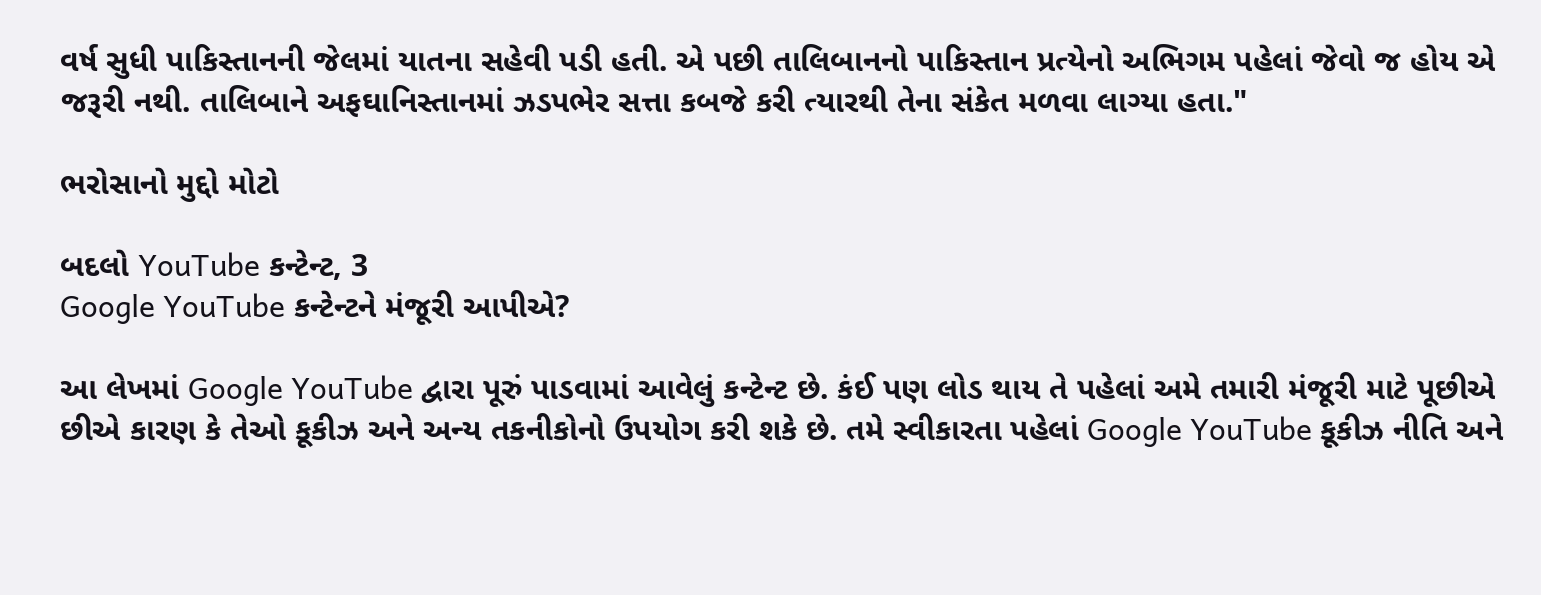વર્ષ સુધી પાકિસ્તાનની જેલમાં યાતના સહેવી પડી હતી. એ પછી તાલિબાનનો પાકિસ્તાન પ્રત્યેનો અભિગમ પહેલાં જેવો જ હોય એ જરૂરી નથી. તાલિબાને અફઘાનિસ્તાનમાં ઝડપભેર સત્તા કબજે કરી ત્યારથી તેના સંકેત મળવા લાગ્યા હતા."

ભરોસાનો મુદ્દો મોટો

બદલો YouTube કન્ટેન્ટ, 3
Google YouTube કન્ટેન્ટને મંજૂરી આપીએ?

આ લેખમાં Google YouTube દ્વારા પૂરું પાડવામાં આવેલું કન્ટેન્ટ છે. કંઈ પણ લોડ થાય તે પહેલાં અમે તમારી મંજૂરી માટે પૂછીએ છીએ કારણ કે તેઓ કૂકીઝ અને અન્ય તકનીકોનો ઉપયોગ કરી શકે છે. તમે સ્વીકારતા પહેલાં Google YouTube કૂકીઝ નીતિ અને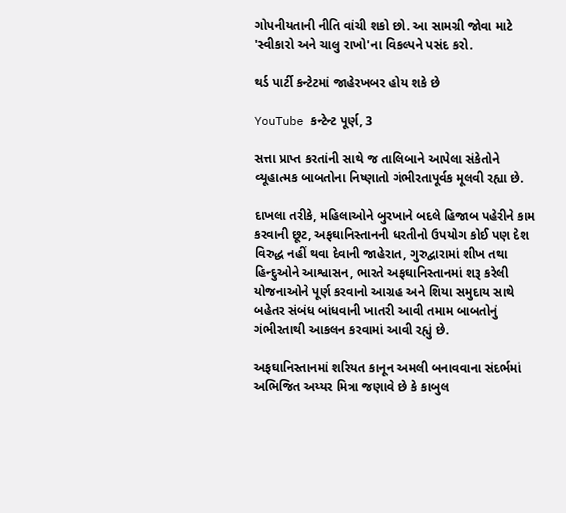ગોપનીયતાની નીતિ વાંચી શકો છો. આ સામગ્રી જોવા માટે 'સ્વીકારો અને ચાલુ રાખો'ના વિકલ્પને પસંદ કરો.

થર્ડ પાર્ટી કન્ટેટમાં જાહેરખબર હોય શકે છે

YouTube કન્ટેન્ટ પૂર્ણ, 3

સત્તા પ્રાપ્ત કરતાંની સાથે જ તાલિબાને આપેલા સંકેતોને વ્યૂહાત્મક બાબતોના નિષ્ણાતો ગંભીરતાપૂર્વક મૂલવી રહ્યા છે.

દાખલા તરીકે, મહિલાઓને બુરખાને બદલે હિજાબ પહેરીને કામ કરવાની છૂટ, અફઘાનિસ્તાનની ધરતીનો ઉપયોગ કોઈ પણ દેશ વિરુદ્ધ નહીં થવા દેવાની જાહેરાત, ગુરુદ્વારામાં શીખ તથા હિન્દુઓને આશ્વાસન, ભારતે અફઘાનિસ્તાનમાં શરૂ કરેલી યોજનાઓને પૂર્ણ કરવાનો આગ્રહ અને શિયા સમુદાય સાથે બહેતર સંબંધ બાંધવાની ખાતરી આવી તમામ બાબતોનું ગંભીરતાથી આકલન કરવામાં આવી રહ્યું છે.

અફઘાનિસ્તાનમાં શરિયત કાનૂન અમલી બનાવવાના સંદર્ભમાં અભિજિત અય્યર મિત્રા જણાવે છે કે કાબુલ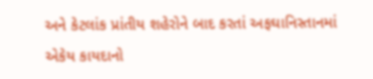અને કેટલાંક પ્રાંતીય શહેરોને બાદ કરતાં અફઘાનિસ્તાનમાં એકેય કાયદાનો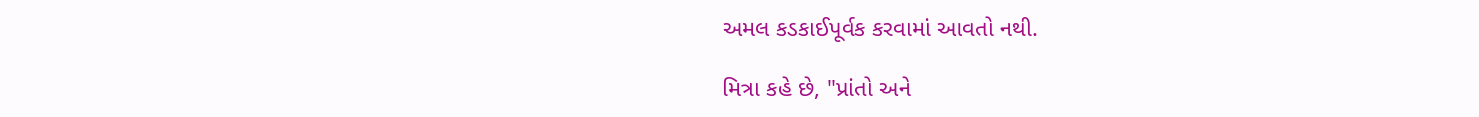અમલ કડકાઈપૂર્વક કરવામાં આવતો નથી.

મિત્રા કહે છે, "પ્રાંતો અને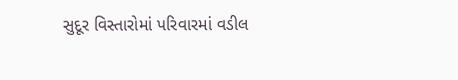સુદૂર વિસ્તારોમાં પરિવારમાં વડીલ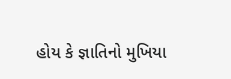હોય કે જ્ઞાતિનો મુખિયા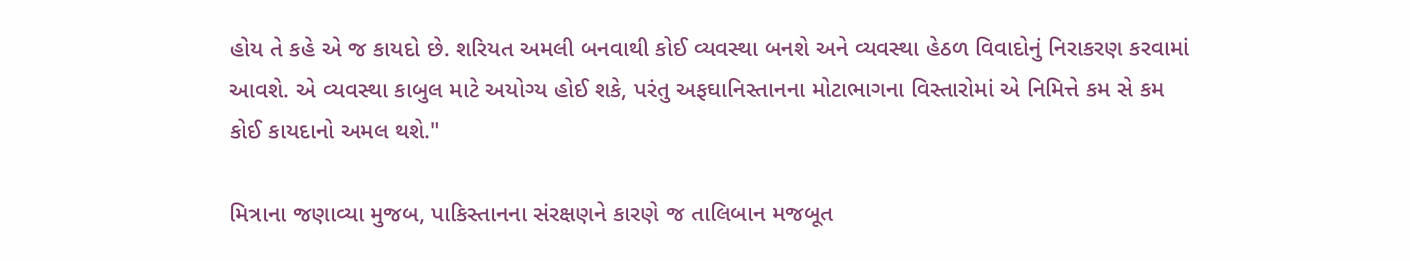હોય તે કહે એ જ કાયદો છે. શરિયત અમલી બનવાથી કોઈ વ્યવસ્થા બનશે અને વ્યવસ્થા હેઠળ વિવાદોનું નિરાકરણ કરવામાં આવશે. એ વ્યવસ્થા કાબુલ માટે અયોગ્ય હોઈ શકે, પરંતુ અફઘાનિસ્તાનના મોટાભાગના વિસ્તારોમાં એ નિમિત્તે કમ સે કમ કોઈ કાયદાનો અમલ થશે."

મિત્રાના જણાવ્યા મુજબ, પાકિસ્તાનના સંરક્ષણને કારણે જ તાલિબાન મજબૂત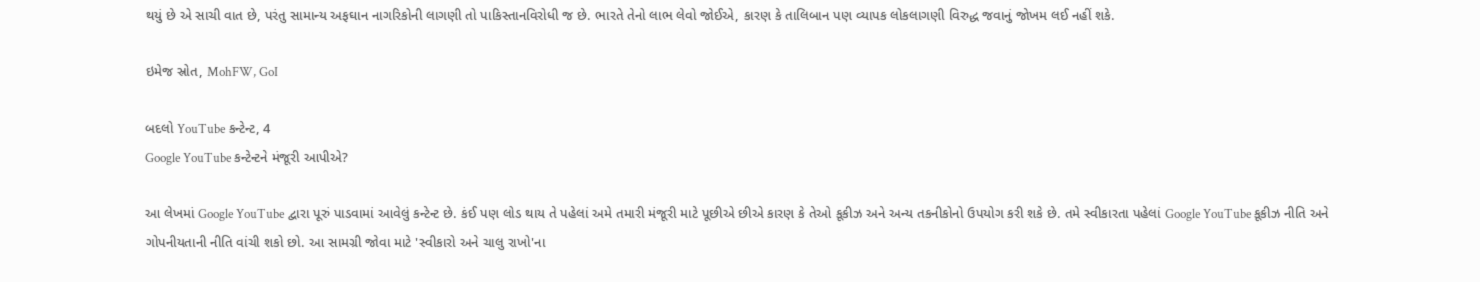થયું છે એ સાચી વાત છે, પરંતુ સામાન્ય અફઘાન નાગરિકોની લાગણી તો પાકિસ્તાનવિરોધી જ છે. ભારતે તેનો લાભ લેવો જોઈએ, કારણ કે તાલિબાન પણ વ્યાપક લોકલાગણી વિરુદ્ધ જવાનું જોખમ લઈ નહીં શકે.

ઇમેજ સ્રોત, MohFW, GoI

બદલો YouTube કન્ટેન્ટ, 4
Google YouTube કન્ટેન્ટને મંજૂરી આપીએ?

આ લેખમાં Google YouTube દ્વારા પૂરું પાડવામાં આવેલું કન્ટેન્ટ છે. કંઈ પણ લોડ થાય તે પહેલાં અમે તમારી મંજૂરી માટે પૂછીએ છીએ કારણ કે તેઓ કૂકીઝ અને અન્ય તકનીકોનો ઉપયોગ કરી શકે છે. તમે સ્વીકારતા પહેલાં Google YouTube કૂકીઝ નીતિ અને ગોપનીયતાની નીતિ વાંચી શકો છો. આ સામગ્રી જોવા માટે 'સ્વીકારો અને ચાલુ રાખો'ના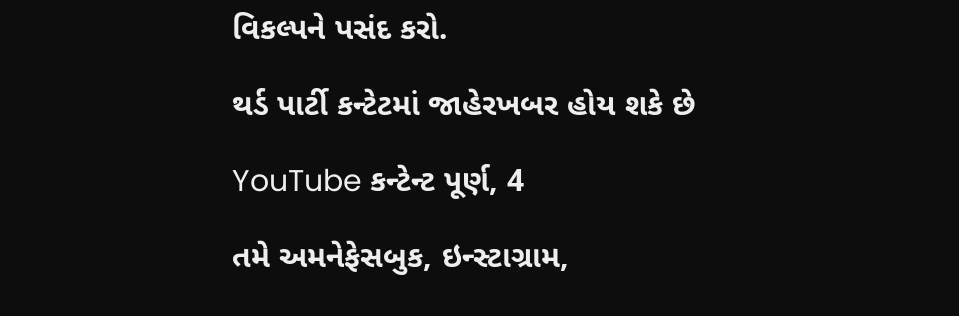વિકલ્પને પસંદ કરો.

થર્ડ પાર્ટી કન્ટેટમાં જાહેરખબર હોય શકે છે

YouTube કન્ટેન્ટ પૂર્ણ, 4

તમે અમનેફેસબુક, ઇન્સ્ટાગ્રામ,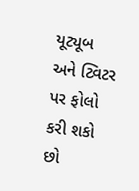યૂટ્યૂબ અને ટ્વિટર પર ફોલો કરી શકો છો